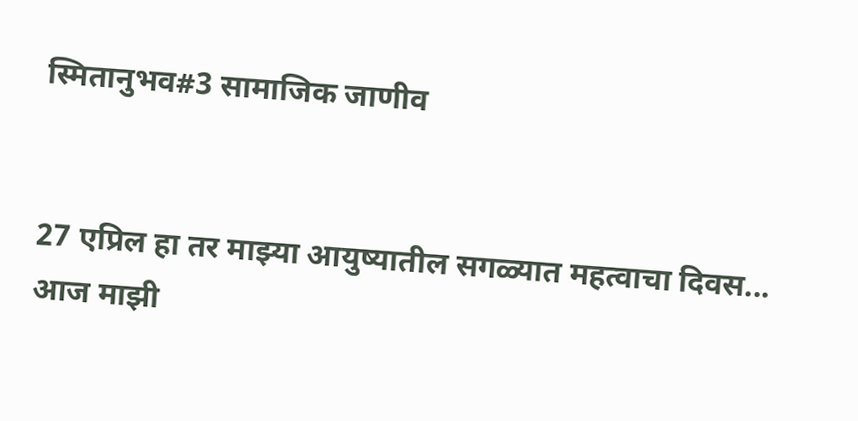स्मितानुभव#3 सामाजिक जाणीव


27 एप्रिल हा तर माझ्या आयुष्यातील सगळ्यात महत्वाचा दिवस...
आज माझी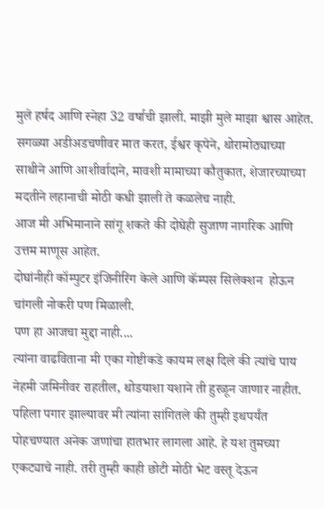मुले हर्षद आणि स्नेहा 32 वर्षाची झाली. माझी मुले माझा श्वास आहेत.
सगळ्या अडीअडचणीवर मात करत, ईश्वर कृपेने, थोरामोठ्याच्या साथीने आणि आशीर्वादाने, मावशी मामाच्या कौतुकात, शेजारच्याच्या मदतीने लहानाची मोठी कधी झाली ते कळलेच नाही.
आज मी अभिमानाने सांगू शकते की दोघेही सुजाण नागरिक आणि उत्तम माणूस आहेत.
दोघांनीही कॉम्पुटर इंजिनीरिंग केले आणि कॅम्पस सिलेक्शन  होऊन चांगली नोकरी पण मिळाली.
पण हा आजचा मुद्दा नाही....
त्यांना वाढविताना मी एका गोष्टीकडे कायम लक्ष दिले की त्यांचे पाय नेहमी जमिनीवर राहतील, थोडयाशा यशाने ती हुरळून जाणार नाहीत.
पहिला पगार झाल्यावर मी त्यांना सांगितले की तुम्ही इथपर्यंत पोहचण्यात अनेक जणांचा हातभार लागला आहे. हे यश तुमच्या एकट्याचे नाही. तरी तुम्ही काही छोटी मोठी भेट वस्तू देऊन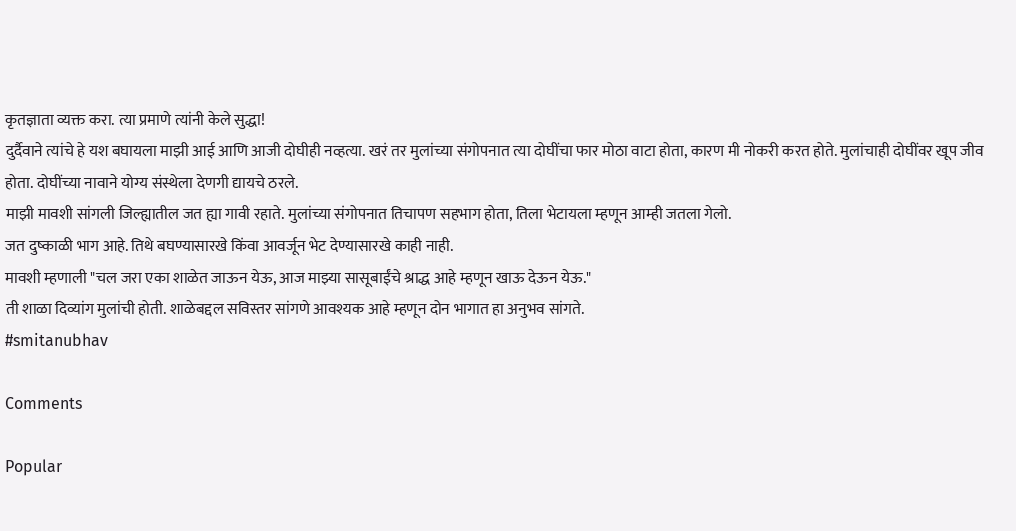कृतज्ञाता व्यक्त करा. त्या प्रमाणे त्यांनी केले सुद्धा!
दुर्दैवाने त्यांचे हे यश बघायला माझी आई आणि आजी दोघीही नव्हत्या. खरं तर मुलांच्या संगोपनात त्या दोघींचा फार मोठा वाटा होता, कारण मी नोकरी करत होते. मुलांचाही दोघींवर खूप जीव होता. दोघींच्या नावाने योग्य संस्थेला देणगी द्यायचे ठरले.
माझी मावशी सांगली जिल्ह्यातील जत ह्या गावी रहाते. मुलांच्या संगोपनात तिचापण सहभाग होता, तिला भेटायला म्हणून आम्ही जतला गेलो.
जत दुष्काळी भाग आहे. तिथे बघण्यासारखे किंवा आवर्जून भेट देण्यासारखे काही नाही.
मावशी म्हणाली "चल जरा एका शाळेत जाऊन येऊ, आज माझ्या सासूबाईंचे श्राद्ध आहे म्हणून खाऊ देऊन येऊ."
ती शाळा दिव्यांग मुलांची होती. शाळेबद्दल सविस्तर सांगणे आवश्यक आहे म्हणून दोन भागात हा अनुभव सांगते.
#smitanubhav

Comments

Popular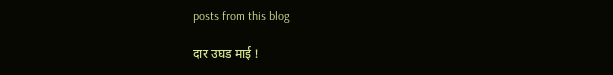posts from this blog

दार उघड माई !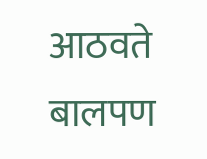आठवते बालपण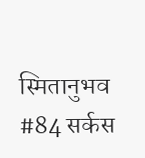स्मितानुभव #84 सर्कस